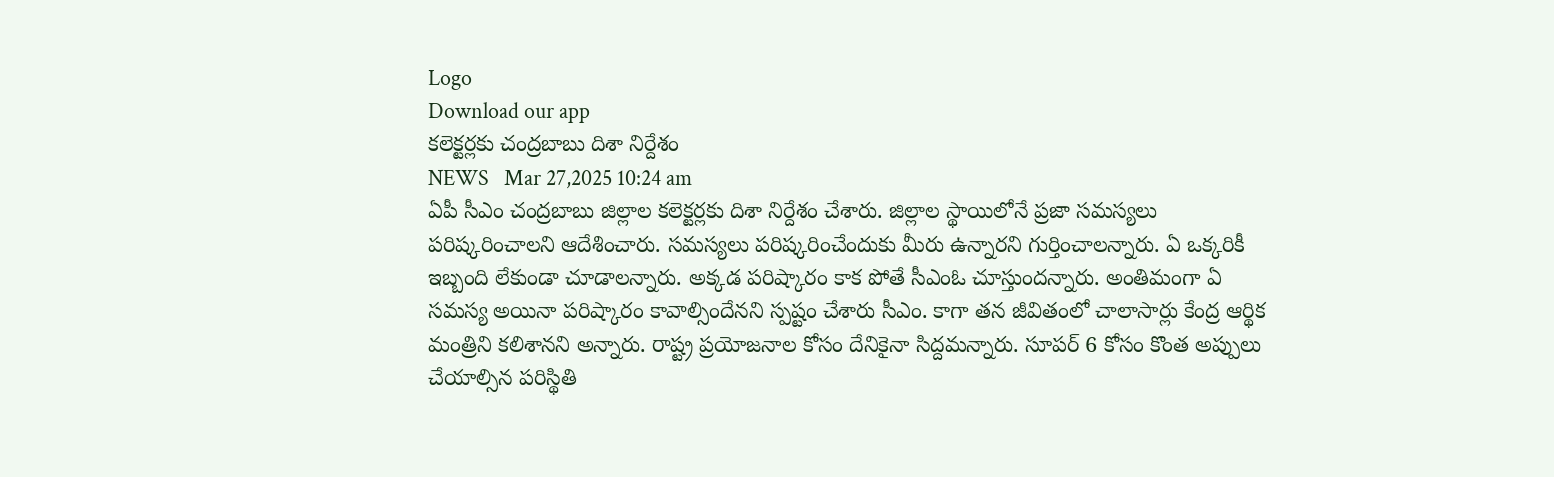Logo
Download our app
క‌లెక్ట‌ర్ల‌కు చంద్ర‌బాబు దిశా నిర్దేశం
NEWS   Mar 27,2025 10:24 am
ఏపీ సీఎం చంద్ర‌బాబు జిల్లాల క‌లెక్ట‌ర్ల‌కు దిశా నిర్దేశం చేశారు. జిల్లాల స్థాయిలోనే ప్ర‌జా స‌మ‌స్య‌లు ప‌రిష్క‌రించాల‌ని ఆదేశించారు. స‌మ‌స్య‌లు ప‌రిష్క‌రించేందుకు మీరు ఉన్నార‌ని గుర్తించాల‌న్నారు. ఏ ఒక్క‌రికీ ఇబ్బంది లేకుండా చూడాల‌న్నారు. అక్క‌డ ప‌రిష్కారం కాక పోతే సీఎంఓ చూస్తుంద‌న్నారు. అంతిమంగా ఏ సమస్య అయినా పరిష్కారం కావాల్సిందేన‌ని స్ప‌ష్టం చేశారు సీఎం. కాగా త‌న జీవితంలో చాలాసార్లు కేంద్ర ఆర్థిక మంత్రిని క‌లిశాన‌ని అన్నారు. రాష్ట్ర ప్ర‌యోజ‌నాల కోసం దేనికైనా సిద్ద‌మ‌న్నారు. సూప‌ర్ 6 కోసం కొంత అప్పులు చేయాల్సిన ప‌రిస్థితి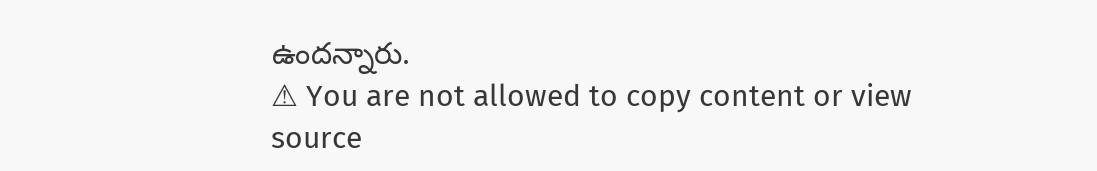ఉంద‌న్నారు.
⚠ You are not allowed to copy content or view source